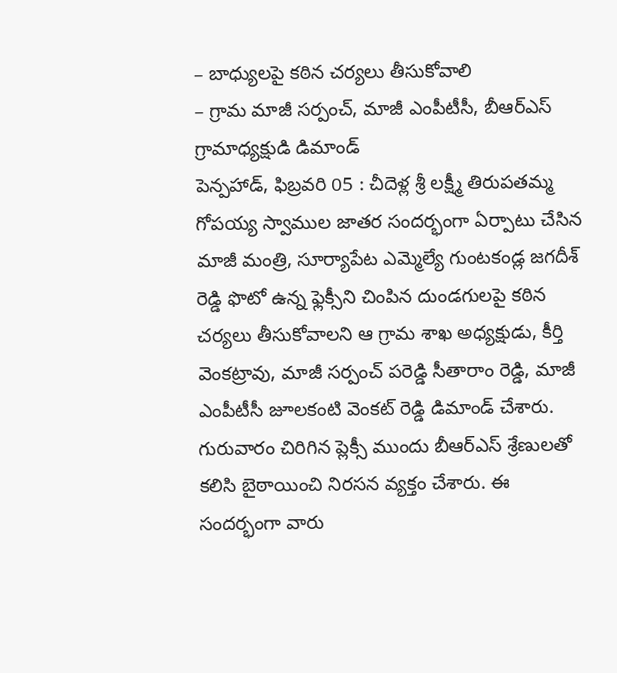– బాధ్యులపై కఠిన చర్యలు తీసుకోవాలి
– గ్రామ మాజీ సర్పంచ్, మాజీ ఎంపీటీసీ, బీఆర్ఎస్ గ్రామాధ్యక్షుడి డిమాండ్
పెన్పహాడ్, ఫిబ్రవరి 05 : చీదెళ్ల శ్రీ లక్ష్మీ తిరుపతమ్మ గోపయ్య స్వాముల జాతర సందర్భంగా ఏర్పాటు చేసిన మాజీ మంత్రి, సూర్యాపేట ఎమ్మెల్యే గుంటకండ్ల జగదీశ్ రెడ్డి ఫొటో ఉన్న ఫ్లెక్సీని చింపిన దుండగులపై కఠిన చర్యలు తీసుకోవాలని ఆ గ్రామ శాఖ అధ్యక్షుడు, కీర్తి వెంకట్రావు, మాజీ సర్పంచ్ పరెడ్డి సీతారాం రెడ్డి, మాజీ ఎంపీటీసీ జూలకంటి వెంకట్ రెడ్డి డిమాండ్ చేశారు. గురువారం చిరిగిన ప్లెక్సీ ముందు బీఆర్ఎస్ శ్రేణులతో కలిసి బైఠాయించి నిరసన వ్యక్తం చేశారు. ఈ సందర్భంగా వారు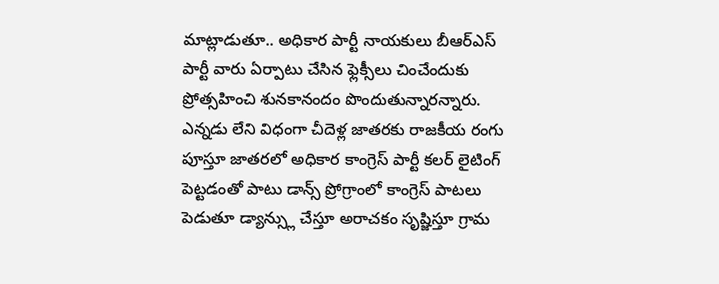మాట్లాడుతూ.. అధికార పార్టీ నాయకులు బీఆర్ఎస్ పార్టీ వారు ఏర్పాటు చేసిన ఫ్లెక్సీలు చించేందుకు ప్రోత్సహించి శునకానందం పొందుతున్నారన్నారు. ఎన్నడు లేని విధంగా చీదెళ్ల జాతరకు రాజకీయ రంగు పూస్తూ జాతరలో అధికార కాంగ్రెస్ పార్టీ కలర్ లైటింగ్ పెట్టడంతో పాటు డాన్స్ ప్రోగ్రాంలో కాంగ్రెస్ పాటలు పెడుతూ డ్యాన్స్లు చేస్తూ అరాచకం సృష్జిస్తూ గ్రామ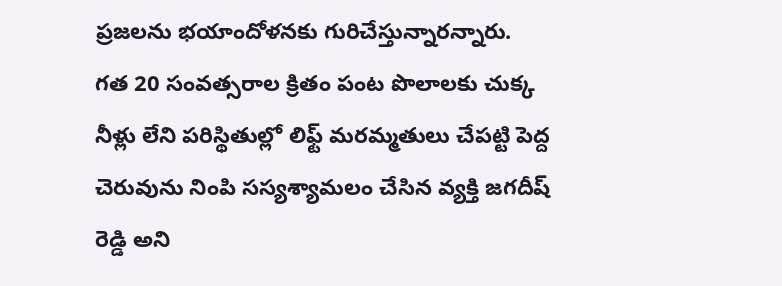ప్రజలను భయాందోళనకు గురిచేస్తున్నారన్నారు.
గత 20 సంవత్సరాల క్రితం పంట పొలాలకు చుక్క నీళ్లు లేని పరిస్థితుల్లో లిఫ్ట్ మరమ్మతులు చేపట్టి పెద్ద చెరువును నింపి సస్యశ్యామలం చేసిన వ్యక్తి జగదీష్ రెడ్డి అని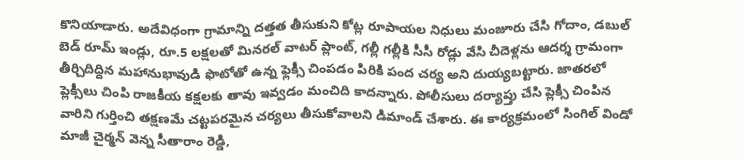కొనియాడారు. అదేవిధంగా గ్రామాన్ని దత్తత తీసుకుని కోట్ల రూపాయల నిధులు మంజూరు చేసి గోదాం, డబుల్ బెడ్ రూమ్ ఇండ్లు, రూ.5 లక్షలతో మినరల్ వాటర్ ప్లాంట్, గల్లీ గల్లీకి సీసీ రోడ్లు వేసి చీదెళ్లను ఆదర్శ గ్రామంగా తీర్చిదిద్దిన మహానుభావుడి ఫొటోతో ఉన్న ఫ్లెక్సీ చింపడం పిరికి పంద చర్య అని దుయ్యబట్టారు. జాతరలో ప్లెక్సీలు చింపి రాజకీయ కక్షలకు తావు ఇవ్వడం మంచిది కాదన్నారు. పోలీసులు దర్యాప్తు చేసి ప్లెక్సీ చింపిన వారిని గుర్తించి తక్షణమే చట్టపరమైన చర్యలు తీసుకోవాలని డిమాండ్ చేశారు. ఈ కార్యక్రమంలో సింగిల్ విండో మాజీ చైర్మన్ వెన్న సీతారాం రెడ్డి,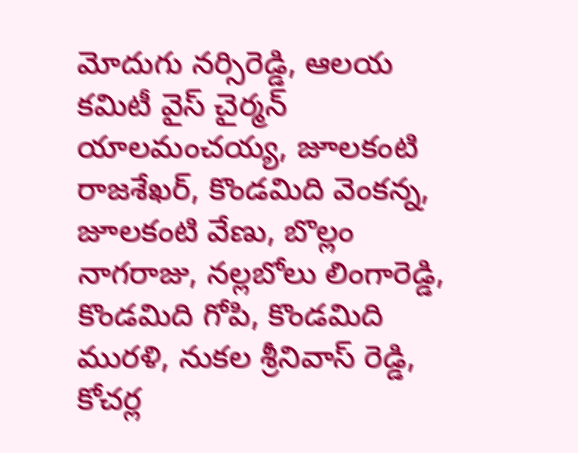మోదుగు నర్సిరెడ్డి, ఆలయ కమిటీ వైస్ చైర్మన్ యాలమంచయ్య, జూలకంటి రాజశేఖర్, కొండమిది వెంకన్న, జూలకంటి వేణు, బొల్లం నాగరాజు, నల్లబోలు లింగారెడ్డి, కొండమిది గోపి, కొండమిది మురళి, నుకల శ్రీనివాస్ రెడ్డి, కోచర్ల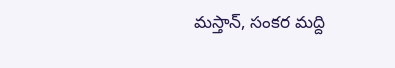మస్తాన్, సంకర మద్ది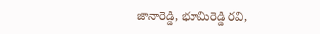జానారెడ్డి, భూమిరెడ్డి రవి,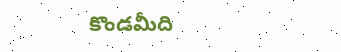కొండమీది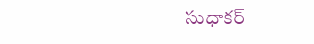సుధాకర్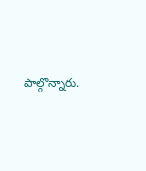పాల్గొన్నారు.